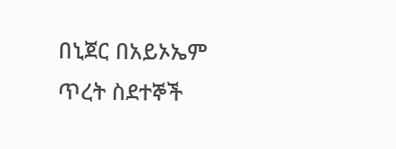በኒጀር በአይኦኤም ጥረት ስደተኞች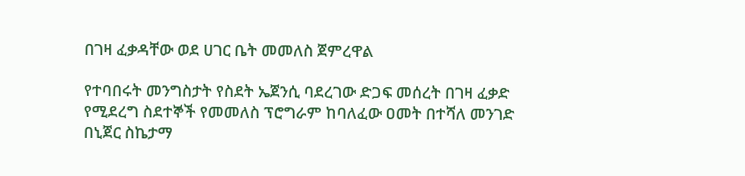በገዛ ፈቃዳቸው ወደ ሀገር ቤት መመለስ ጀምረዋል

የተባበሩት መንግስታት የስደት ኤጀንሲ ባደረገው ድጋፍ መሰረት በገዛ ፈቃድ የሚደረግ ስደተኞች የመመለስ ፕሮግራም ከባለፈው ዐመት በተሻለ መንገድ በኒጀር ስኬታማ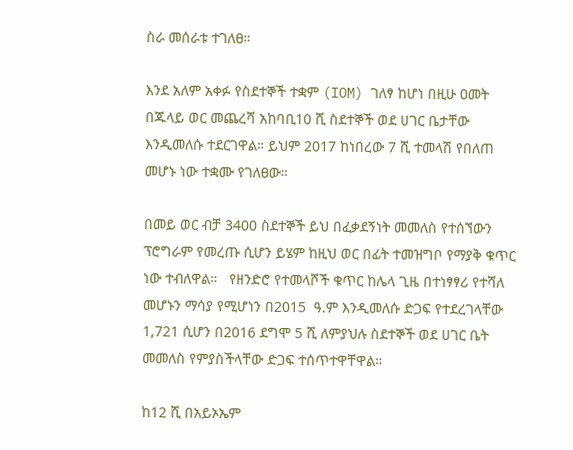ስራ መሰራቱ ተገለፀ።

እንደ አለም አቀፉ የስደተኞች ተቋም (IOM) ገለፃ ከሆነ በዚሁ ዐመት በጁላይ ወር መጨረሻ አከባቢ10 ሺ ስደተኞች ወደ ሀገር ቤታቸው እንዲመለሱ ተደርገዋል። ይህም 2017 ከነበረው 7 ሺ ተመላሽ የበለጠ መሆኑ ነው ተቋሙ የገለፀው።

በመይ ወር ብቻ 3400 ስደተኞች ይህ በፈቃደኝነት መመለስ የተሰኘውን ፕሮግራም የመረጡ ሲሆን ይሄም ከዚህ ወር በፊት ተመዝግቦ የማያቅ ቁጥር ነው ተብለዋል።   የዘንድሮ የተመላሾች ቁጥር ከሌላ ጊዜ በተነፃፃሪ የተሻለ መሆኑን ማሳያ የሚሆነን በ2015  ዓ.ም እንዲመለሱ ድጋፍ የተደረገላቸው 1,721 ሲሆን በ2016 ደግሞ 5 ሺ ለምያህሉ ስደተኞች ወደ ሀገር ቤት መመለስ የምያስችላቸው ድጋፍ ተሰጥተዋቸዋል።

ከ12 ሺ በአይኦኤም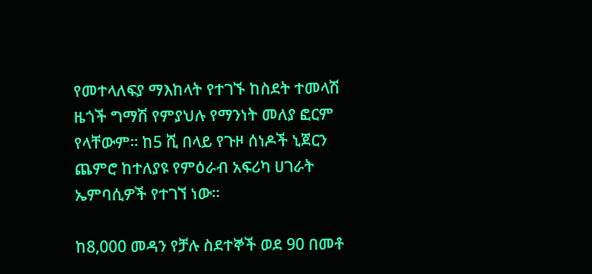የመተላለፍያ ማእከላት የተገኙ ከስደት ተመላሽ ዜጎች ግማሽ የምያህሉ የማንነት መለያ ፎርም የላቸውም። ከ5 ሺ በላይ የጉዞ ሰነዶች ኒጀርን ጨምሮ ከተለያዩ የምዕራብ አፍሪካ ሀገራት ኤምባሲዎች የተገኘ ነው።

ከ8,000 መዳን የቻሉ ስደተኞች ወደ 90 በመቶ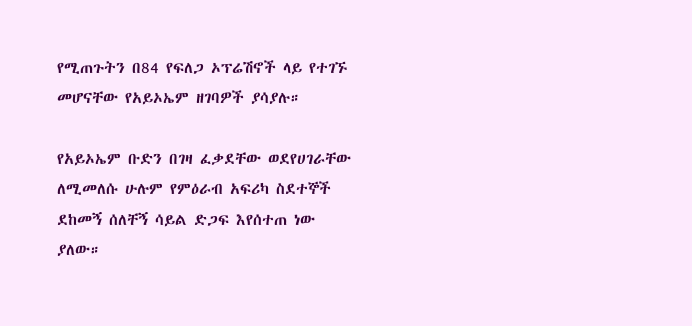የሚጠጉትን በ84 የፍለጋ ኦፕሬሽኖች ላይ የተገኙ መሆናቸው የአይኦኤም ዘገባዎች ያሳያሉ።

የአይኦኤም ቡድን በገዛ ፈቃደቸው ወደየሀገራቸው ለሚመለሱ ሁሉም የምዕራብ አፍሪካ ስደተኞች  ደከመኝ ሰለቸኝ ሳይል ድጋፍ እየሰተጠ ነው ያለው።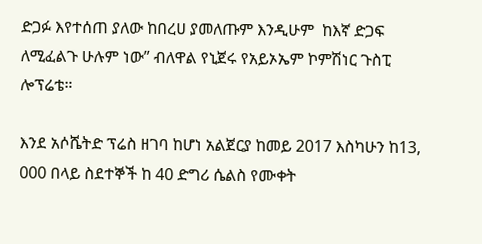ድጋፉ እየተሰጠ ያለው ከበረሀ ያመለጡም እንዲሁም  ከእኛ ድጋፍ ለሚፈልጉ ሁሉም ነው” ብለዋል የኒጀሩ የአይኦኤም ኮምሽነር ጉስፒ ሎፕሬቴ።

እንደ አሶሼትድ ፕሬስ ዘገባ ከሆነ አልጀርያ ከመይ 2017 እስካሁን ከ13, 000 በላይ ስደተኞች ከ 40 ድግሪ ሴልስ የሙቀት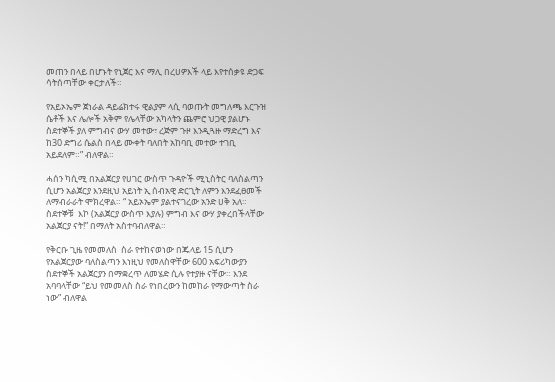መጠን በላይ በሆኑት የኒጀር እና ማሊ በረሀዎእች ላይ እየተሰቃዩ ድጋፍ ሳትሰጣቸው ቀርታለች።

የአይኦኤም ጀነራል ዳይሬክተሩ ዊልያም ላሲ ባወጡት መግለጫ እርጉዝ ሴቶች እና ሌሎች አቅም የሌላቸው አካላትን ጨምሮ ህጋዊ ያልሆኑ ስደተኞች ያለ ምግብና ውሃ መተው፣ ረጅም ጉዞ እንዲጓዙ ማድረግ እና ከ30 ድግሪ ሴልስ በላይ ሙቀት ባለበት አከባቢ መተው ተገቢ አይደለም።” ብለዋል።

ሓሰን ካሲሚ በአልጀርያ የሀገር ውስጥ ጉዳዮች ሚኒስትር ባለስልጣን ሲሆን አልጀርያ እንደዚህ አይነት ኢ ሰብአዊ ድርጊት ለምን እንደፈፀመች ለማብራራት ሞክረዋል። “ አይኦኤም ያልተናገረው አንድ ሀቅ አለ። ስደተኞቹ  እኮ (አልጀርያ ውስጥ እያሉ) ምግብ እና ውሃ ያቀረበችላቸው አልጀርያ ናት!” በማለት አስተባብለዋል።

የቅርቡ ጊዜ የመመለስ  ስራ የተከናወነው በጁላይ 15 ሲሆን የአልጀርያው ባለስልጣን እነዚህ የመለስዋቸው 600 አፍሪካውያን ስደተኞች አልጀርያን በማቋረጥ ለመሄድ ሲሉ የተያዙ ናቸው። እንደ አባባላቸው “ይህ የመመለስ ስራ የነበረውን ከመከራ የማውጣት ስራ ነው” ብለዋል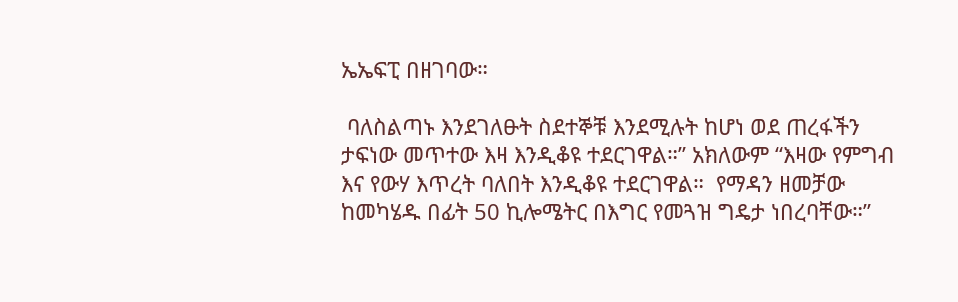ኤኤፍፒ በዘገባው።

 ባለስልጣኑ እንደገለፁት ስደተኞቹ እንደሚሉት ከሆነ ወደ ጠረፋችን ታፍነው መጥተው እዛ እንዲቆዩ ተደርገዋል።” አክለውም “እዛው የምግብ እና የውሃ እጥረት ባለበት እንዲቆዩ ተደርገዋል።  የማዳን ዘመቻው ከመካሄዱ በፊት 50 ኪሎሜትር በእግር የመጓዝ ግዴታ ነበረባቸው።”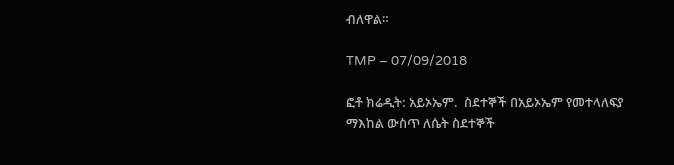ብለዋል።

TMP – 07/09/2018

ፎቶ ክሬዲት: አይኦኤም.  ስደተኞች በአይኦኤም የመተላለፍያ ማእከል ውስጥ ለሴት ስደተኞች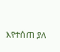እየተሰጠ ያለ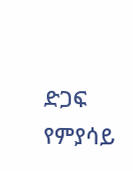ድጋፍ የምያሳይ